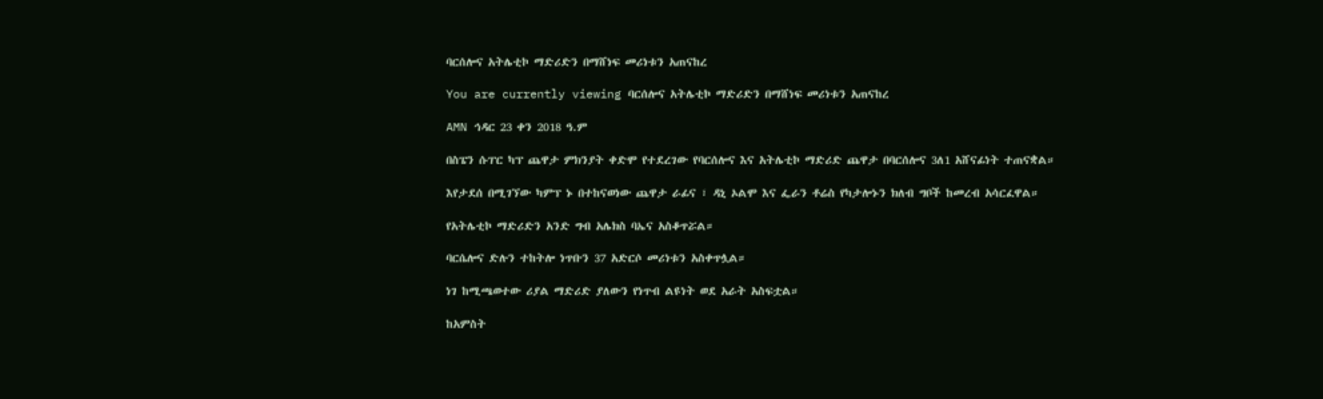ባርሰሎና አትሌቲኮ ማድሪድን በማሸነፍ መሪነቱን አጠናከረ

You are currently viewing ባርሰሎና አትሌቲኮ ማድሪድን በማሸነፍ መሪነቱን አጠናከረ

AMN ኅዳር 23 ቀን 2018 ዓ.ም

በስፔን ሱፐር ካፕ ጨዋታ ምክንያት ቀድሞ የተደረገው የባርሰሎና እና አትሌቲኮ ማድሪድ ጨዋታ በባርሰሎና 3ለ1 አሸናፊነት ተጠናቋል።

እየታደሰ በሚገኘው ካምፕ ኑ በተከናወነው ጨዋታ ራፊና ፣ ዳኒ ኦልሞ እና ፌራን ቶሬስ የካታሎኑን ክለብ ግቦች ከመረብ አሳርፈዋል።

የአትሌቲኮ ማድሪድን አንድ ግብ አሌክስ ባኤና አስቆጥሯል።

ባርሴሎና ድሉን ተከትሎ ነጥቡን 37 አድርሶ መሪነቱን አስቀጥሏል።

ነገ ከሚጫወተው ሪያል ማድሪድ ያለውን የነጥብ ልዩነት ወደ አራት አስፍቷል።

ከአምስት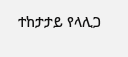ተከታታይ የላሊጋ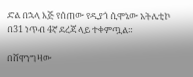ድል በኋላ እጅ የሰጠው የዲያጎ ሲሞኔው አትሌቲኮ በ31 ነጥብ 4ኛ ደረጃ ላይ ተቀምጧል።

በሸዋንግዛው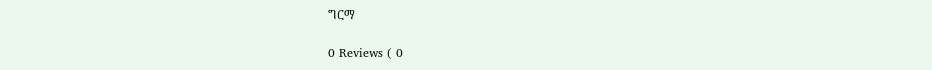ግርማ

0 Reviews ( 0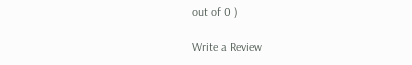out of 0 )

Write a Review